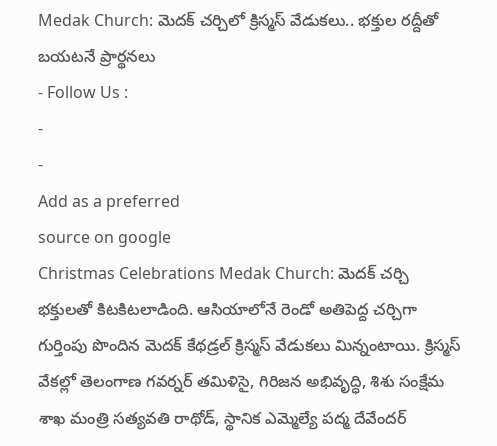Medak Church: మెదక్ చర్చిలో క్రిస్మస్ వేడుకలు.. భక్తుల రద్దీతో బయటనే ప్రార్థనలు
- Follow Us :
-
-
Add as a preferred
source on google
Christmas Celebrations Medak Church: మెదక్ చర్చి భక్తులతో కిటకిటలాడింది. ఆసియాలోనే రెండో అతిపెద్ద చర్చిగా గుర్తింపు పొందిన మెదక్ కేథడ్రల్ క్రిస్మస్ వేడుకలు మిన్నంటాయి. క్రిస్మస్ వేకల్లో తెలంగాణ గవర్నర్ తమిళిసై, గిరిజన అభివృద్ధి, శిశు సంక్షేమ శాఖ మంత్రి సత్యవతి రాథోడ్, స్థానిక ఎమ్మెల్యే పద్మ దేవేందర్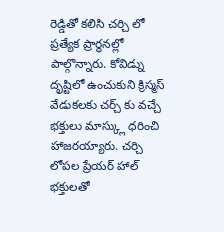రెడ్డితో కలిసి చర్చి లో ప్రత్యేక ప్రార్థనల్లో పాల్గొన్నారు. కోవిడ్ను దృష్టిలో ఉంచుకుని క్రిస్మస్ వేడుకలకు చర్చ్ కు వచ్చే భక్తులు మాస్క్లు ధరించి హాజరయ్యారు. చర్చి లోపల ప్రేయర్ హాల్ భక్తులతో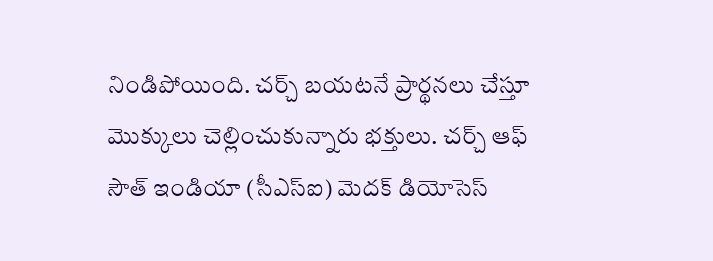నిండిపోయింది. చర్చ్ బయటనే ప్రార్థనలు చేస్తూ మొక్కులు చెల్లించుకున్నారు భక్తులు. చర్చ్ ఆఫ్ సౌత్ ఇండియా (సీఎస్ఐ) మెదక్ డియోసెస్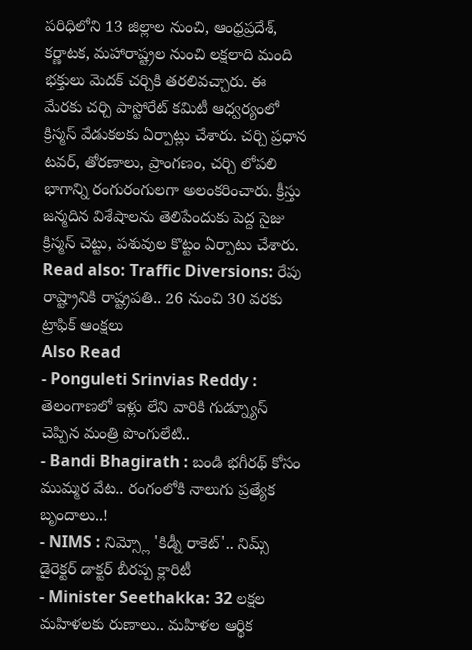పరిధిలోని 13 జిల్లాల నుంచి, ఆంధ్రప్రదేశ్, కర్ణాటక, మహారాష్ట్రల నుంచి లక్షలాది మంది భక్తులు మెదక్ చర్చికి తరలివచ్చారు. ఈ మేరకు చర్చి పాస్టోరేట్ కమిటీ ఆధ్వర్యంలో క్రిస్మస్ వేడుకలకు ఏర్పాట్లు చేశారు. చర్చి ప్రధాన టవర్, తోరణాలు, ప్రాంగణం, చర్చి లోపలి భాగాన్ని రంగురంగులగా అలంకరించారు. క్రీస్తు జన్మదిన విశేషాలను తెలిపేందుకు పెద్ద సైజు క్రిస్మస్ చెట్టు, పశువుల కొట్టం ఏర్పాటు చేశారు.
Read also: Traffic Diversions: రేపు రాష్ట్రానికి రాష్ట్రపతి.. 26 నుంచి 30 వరకు ట్రాఫిక్ ఆంక్షలు
Also Read
- Ponguleti Srinvias Reddy : తెలంగాణలో ఇళ్లు లేని వారికి గుడ్న్యూస్ చెప్పిన మంత్రి పొంగులేటి..
- Bandi Bhagirath : బండి భగీరథ్ కోసం ముమ్మర వేట.. రంగంలోకి నాలుగు ప్రత్యేక బృందాలు..!
- NIMS : నిమ్స్లో 'కిడ్నీ రాకెట్'.. నిమ్స్ డైరెక్టర్ డాక్టర్ బీరప్ప క్లారిటీ
- Minister Seethakka: 32 లక్షల మహిళలకు రుణాలు.. మహిళల ఆర్థిక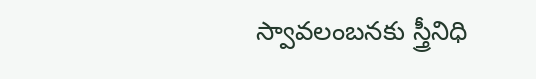స్వావలంబనకు స్త్రీనిధి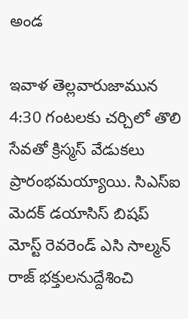అండ

ఇవాళ తెల్లవారుజామున 4:30 గంటలకు చర్చిలో తొలి సేవతో క్రిస్మస్ వేడుకలు ప్రారంభమయ్యాయి. సిఎస్ఐ మెదక్ డయాసిస్ బిషప్ మోస్ట్ రెవరెండ్ ఎసి సాల్మన్ రాజ్ భక్తులనుద్దేశించి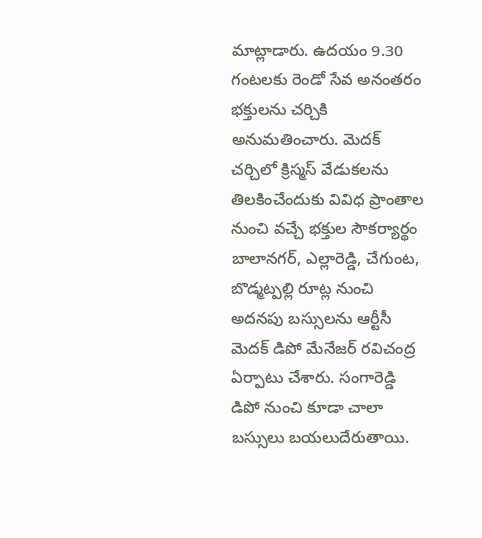మాట్లాడారు. ఉదయం 9.30 గంటలకు రెండో సేవ అనంతరం భక్తులను చర్చికి అనుమతించారు. మెదక్ చర్చిలో క్రిస్మస్ వేడుకలను తిలకించేందుకు వివిధ ప్రాంతాల నుంచి వచ్చే భక్తుల సౌకర్యార్థం బాలానగర్, ఎల్లారెడ్డి, చేగుంట, బొడ్మట్పల్లి రూట్ల నుంచి అదనపు బస్సులను ఆర్టీసీ మెదక్ డిపో మేనేజర్ రవిచంద్ర ఏర్పాటు చేశారు. సంగారెడ్డి డిపో నుంచి కూడా చాలా బస్సులు బయలుదేరుతాయి.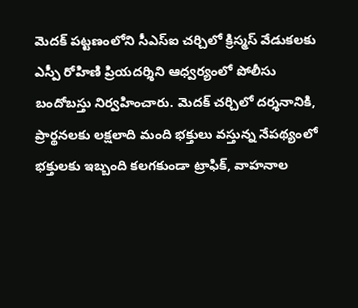మెదక్ పట్టణంలోని సీఎస్ఐ చర్చిలో క్రిస్మస్ వేడుకలకు ఎస్పీ రోహిణి ప్రియదర్శిని ఆధ్వర్యంలో పోలీసు బందోబస్తు నిర్వహించారు. మెదక్ చర్చిలో దర్శనానికి, ప్రార్థనలకు లక్షలాది మంది భక్తులు వస్తున్న నేపథ్యంలో భక్తులకు ఇబ్బంది కలగకుండా ట్రాఫిక్, వాహనాల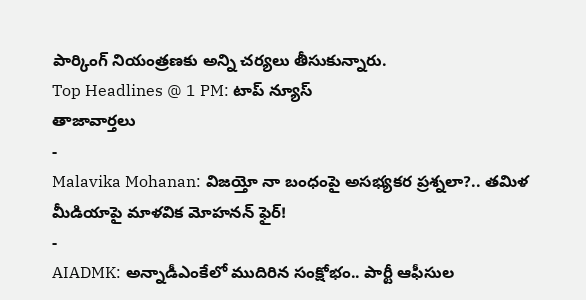పార్కింగ్ నియంత్రణకు అన్ని చర్యలు తీసుకున్నారు.
Top Headlines @ 1 PM: టాప్ న్యూస్
తాజావార్తలు
-
Malavika Mohanan: విజయ్తో నా బంధంపై అసభ్యకర ప్రశ్నలా?.. తమిళ మీడియాపై మాళవిక మోహనన్ ఫైర్!
-
AIADMK: అన్నాడీఎంకేలో ముదిరిన సంక్షోభం.. పార్టీ ఆఫీసుల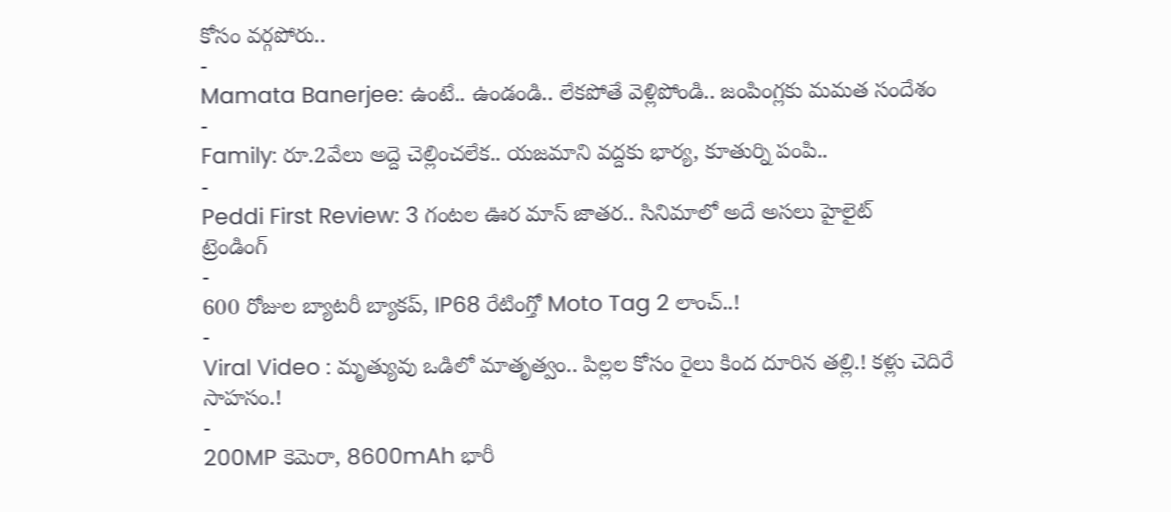కోసం వర్గపోరు..
-
Mamata Banerjee: ఉంటే.. ఉండండి.. లేకపోతే వెళ్లిపోండి.. జంపింగ్లకు మమత సందేశం
-
Family: రూ.2వేలు అద్దె చెల్లించలేక.. యజమాని వద్దకు భార్య, కూతుర్ని పంపి..
-
Peddi First Review: 3 గంటల ఊర మాస్ జాతర.. సినిమాలో అదే అసలు హైలైట్
ట్రెండింగ్
-
600 రోజుల బ్యాటరీ బ్యాకప్, IP68 రేటింగ్తో Moto Tag 2 లాంచ్..!
-
Viral Video : మృత్యువు ఒడిలో మాతృత్వం.. పిల్లల కోసం రైలు కింద దూరిన తల్లి.! కళ్లు చెదిరే సాహసం.!
-
200MP కెమెరా, 8600mAh భారీ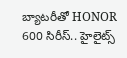బ్యాటరీతో HONOR 600 సిరీస్.. హైలైట్స్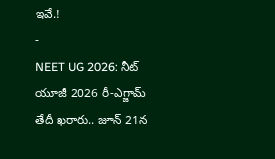ఇవే.!
-
NEET UG 2026: నీట్ యూజీ 2026 రీ-ఎగ్జామ్ తేదీ ఖరారు.. జూన్ 21న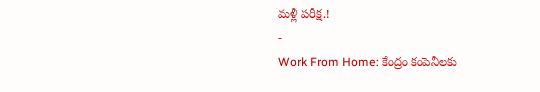మళ్లీ పరీక్ష.!
-
Work From Home: కేంద్రం కంపెనీలకు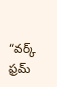“వర్క్ ఫ్రమ్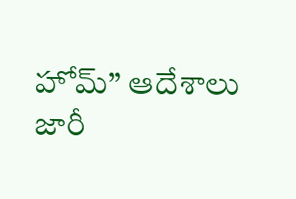హోమ్” ఆదేశాలు జారీ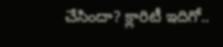చేసిందా? క్లారిటీ ఇదిగో..